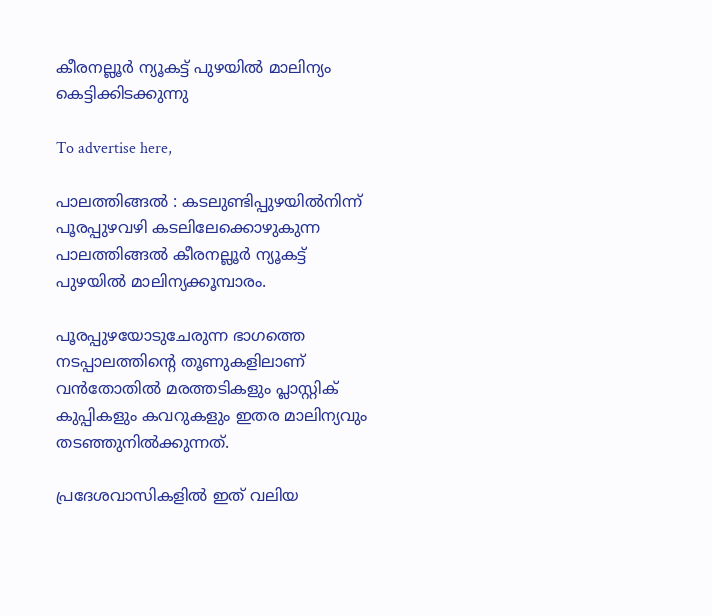കീരനല്ലൂർ ന്യൂകട്ട് പുഴയിൽ മാലിന്യം കെട്ടിക്കിടക്കുന്നു

To advertise here,

പാലത്തിങ്ങൽ : കടലുണ്ടിപ്പുഴയിൽനിന്ന് പൂരപ്പുഴവഴി കടലിലേക്കൊഴുകുന്ന പാലത്തിങ്ങൽ കീരനല്ലൂർ ന്യൂകട്ട് പുഴയിൽ മാലിന്യക്കൂമ്പാരം.

പൂരപ്പുഴയോടുചേരുന്ന ഭാഗത്തെ നടപ്പാലത്തിന്റെ തൂണുകളിലാണ് വൻതോതിൽ മരത്തടികളും പ്ലാസ്റ്റിക് കുപ്പികളും കവറുകളും ഇതര മാലിന്യവും തടഞ്ഞുനിൽക്കുന്നത്.

പ്രദേശവാസികളിൽ ഇത് വലിയ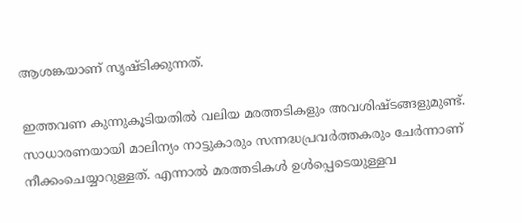ആശങ്കയാണ് സൃഷ്ടിക്കുന്നത്.

ഇത്തവണ കുന്നുകൂടിയതിൽ വലിയ മരത്തടികളും അവശിഷ്ടങ്ങളുമുണ്ട്. സാധാരണയായി മാലിന്യം നാട്ടുകാരും സന്നദ്ധപ്രവർത്തകരും ചേർന്നാണ് നീക്കംചെയ്യാറുള്ളത്. എന്നാൽ മരത്തടികൾ ഉൾപ്പെടെയുള്ളവ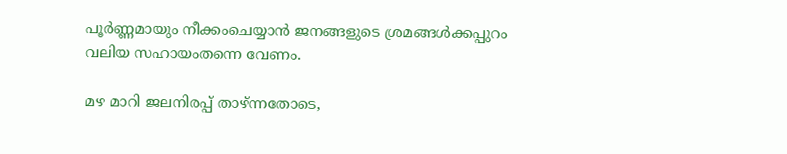പൂർണ്ണമായും നീക്കംചെയ്യാൻ ജനങ്ങളുടെ ശ്രമങ്ങൾക്കപ്പുറം വലിയ സഹായംതന്നെ വേണം.

മഴ മാറി ജലനിരപ്പ് താഴ്ന്നതോടെ,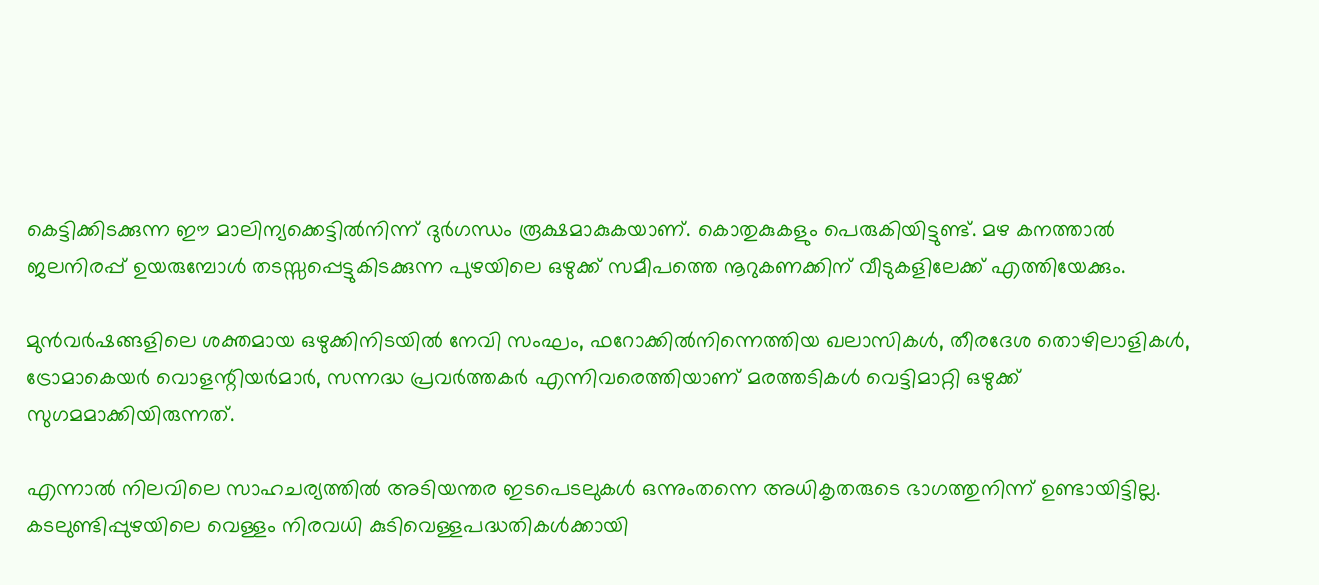കെട്ടിക്കിടക്കുന്ന ഈ മാലിന്യക്കെട്ടിൽനിന്ന് ദുർഗന്ധം രൂക്ഷമാകുകയാണ്. കൊതുകുകളും പെരുകിയിട്ടുണ്ട്. മഴ കനത്താൽ ജലനിരപ്പ് ഉയരുമ്പോൾ തടസ്സപ്പെട്ടുകിടക്കുന്ന പുഴയിലെ ഒഴുക്ക് സമീപത്തെ നൂറുകണക്കിന് വീടുകളിലേക്ക് എത്തിയേക്കും.

മുൻവർഷങ്ങളിലെ ശക്തമായ ഒഴുക്കിനിടയിൽ നേവി സംഘം, ഫറോക്കിൽനിന്നെത്തിയ ഖലാസികൾ, തീരദേശ തൊഴിലാളികൾ, ട്രോമാകെയർ വൊളന്റിയർമാർ, സന്നദ്ധ പ്രവർത്തകർ എന്നിവരെത്തിയാണ് മരത്തടികൾ വെട്ടിമാറ്റി ഒഴുക്ക് സുഗമമാക്കിയിരുന്നത്.

എന്നാൽ നിലവിലെ സാഹചര്യത്തിൽ അടിയന്തര ഇടപെടലുകൾ ഒന്നുംതന്നെ അധികൃതരുടെ ഭാഗത്തുനിന്ന് ഉണ്ടായിട്ടില്ല. കടലുണ്ടിപ്പുഴയിലെ വെള്ളം നിരവധി കുടിവെള്ളപദ്ധതികൾക്കായി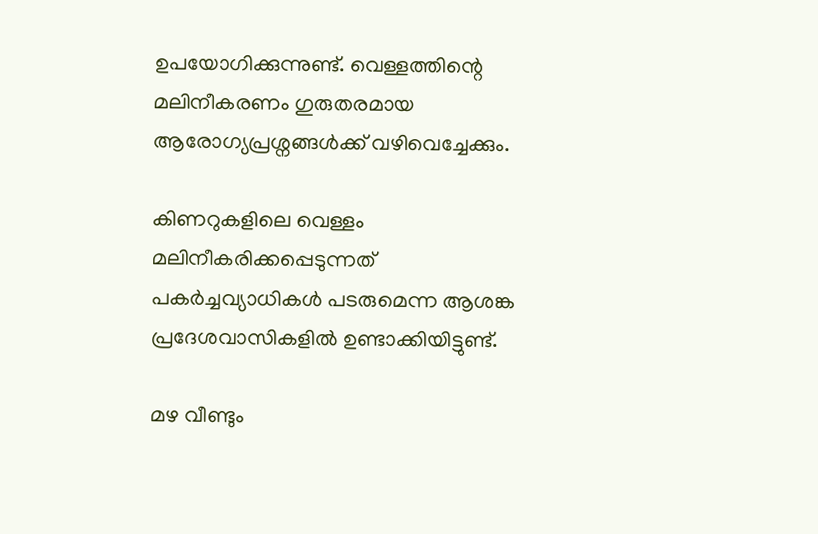ഉപയോഗിക്കുന്നുണ്ട്. വെള്ളത്തിന്റെ മലിനീകരണം ഗുരുതരമായ ആരോഗ്യപ്രശ്നങ്ങൾക്ക് വഴിവെച്ചേക്കും.

കിണറുകളിലെ വെള്ളം മലിനീകരിക്കപ്പെടുന്നത് പകർച്ചവ്യാധികൾ പടരുമെന്ന ആശങ്ക പ്രദേശവാസികളിൽ ഉണ്ടാക്കിയിട്ടുണ്ട്.

മഴ വീണ്ടും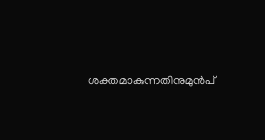ശക്തമാകുന്നതിനുമുൻപ്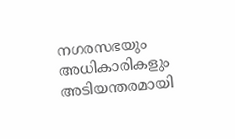നഗരസഭയും അധികാരികളും അടിയന്തരമായി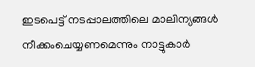ഇടപെട്ട് നടപ്പാലത്തിലെ മാലിന്യങ്ങൾ നീക്കംചെയ്യണമെന്നും നാട്ടുകാർ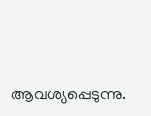ആവശ്യപ്പെടുന്നു.